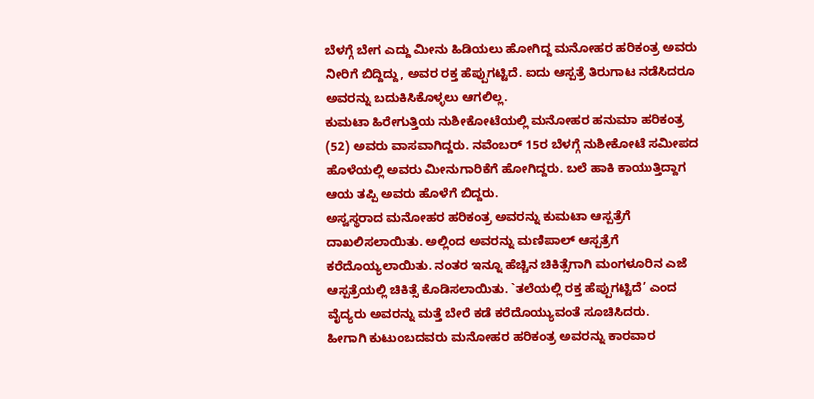ಬೆಳಗ್ಗೆ ಬೇಗ ಎದ್ದು ಮೀನು ಹಿಡಿಯಲು ಹೋಗಿದ್ದ ಮನೋಹರ ಹರಿಕಂತ್ರ ಅವರು ನೀರಿಗೆ ಬಿದ್ದಿದ್ದು, ಅವರ ರಕ್ತ ಹೆಪ್ಪುಗಟ್ಟಿದೆ. ಐದು ಆಸ್ಪತ್ರೆ ತಿರುಗಾಟ ನಡೆಸಿದರೂ ಅವರನ್ನು ಬದುಕಿಸಿಕೊಳ್ಳಲು ಆಗಲಿಲ್ಲ.
ಕುಮಟಾ ಹಿರೇಗುತ್ತಿಯ ನುಶೀಕೋಟೆಯಲ್ಲಿ ಮನೋಹರ ಹನುಮಾ ಹರಿಕಂತ್ರ (52) ಅವರು ವಾಸವಾಗಿದ್ದರು. ನವೆಂಬರ್ 15ರ ಬೆಳಗ್ಗೆ ನುಶೀಕೋಟೆ ಸಮೀಪದ ಹೊಳೆಯಲ್ಲಿ ಅವರು ಮೀನುಗಾರಿಕೆಗೆ ಹೋಗಿದ್ದರು. ಬಲೆ ಹಾಕಿ ಕಾಯುತ್ತಿದ್ದಾಗ ಆಯ ತಪ್ಪಿ ಅವರು ಹೊಳೆಗೆ ಬಿದ್ದರು.
ಅಸ್ವಸ್ಥರಾದ ಮನೋಹರ ಹರಿಕಂತ್ರ ಅವರನ್ನು ಕುಮಟಾ ಆಸ್ಪತ್ರೆಗೆ ದಾಖಲಿಸಲಾಯಿತು. ಅಲ್ಲಿಂದ ಅವರನ್ನು ಮಣಿಪಾಲ್ ಆಸ್ಪತ್ರೆಗೆ ಕರೆದೊಯ್ಯಲಾಯಿತು. ನಂತರ ಇನ್ನೂ ಹೆಚ್ಚಿನ ಚಿಕಿತ್ಸೆಗಾಗಿ ಮಂಗಳೂರಿನ ಎಜೆ ಆಸ್ಪತ್ರೆಯಲ್ಲಿ ಚಿಕಿತ್ಸೆ ಕೊಡಿಸಲಾಯಿತು. `ತಲೆಯಲ್ಲಿ ರಕ್ತ ಹೆಪ್ಪುಗಟ್ಟಿದೆ’ ಎಂದ ವೈದ್ಯರು ಅವರನ್ನು ಮತ್ತೆ ಬೇರೆ ಕಡೆ ಕರೆದೊಯ್ಯುವಂತೆ ಸೂಚಿಸಿದರು.
ಹೀಗಾಗಿ ಕುಟುಂಬದವರು ಮನೋಹರ ಹರಿಕಂತ್ರ ಅವರನ್ನು ಕಾರವಾರ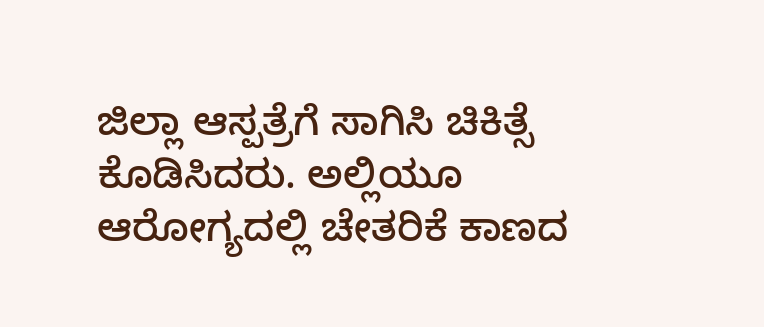ಜಿಲ್ಲಾ ಆಸ್ಪತ್ರೆಗೆ ಸಾಗಿಸಿ ಚಿಕಿತ್ಸೆ ಕೊಡಿಸಿದರು. ಅಲ್ಲಿಯೂ ಆರೋಗ್ಯದಲ್ಲಿ ಚೇತರಿಕೆ ಕಾಣದ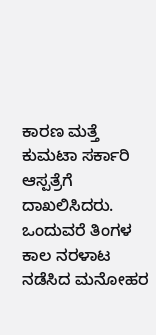ಕಾರಣ ಮತ್ತೆ ಕುಮಟಾ ಸರ್ಕಾರಿ ಆಸ್ಪತ್ರೆಗೆ ದಾಖಲಿಸಿದರು. ಒಂದುವರೆ ತಿಂಗಳ ಕಾಲ ನರಳಾಟ ನಡೆಸಿದ ಮನೋಹರ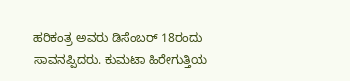ಹರಿಕಂತ್ರ ಅವರು ಡಿಸೆಂಬರ್ 18ರಂದು ಸಾವನಪ್ಪಿದರು. ಕುಮಟಾ ಹಿರೇಗುತ್ತಿಯ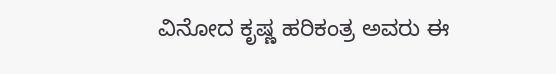ವಿನೋದ ಕೃಷ್ಣ ಹರಿಕಂತ್ರ ಅವರು ಈ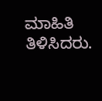ಮಾಹಿತಿ ತಿಳಿಸಿದರು.